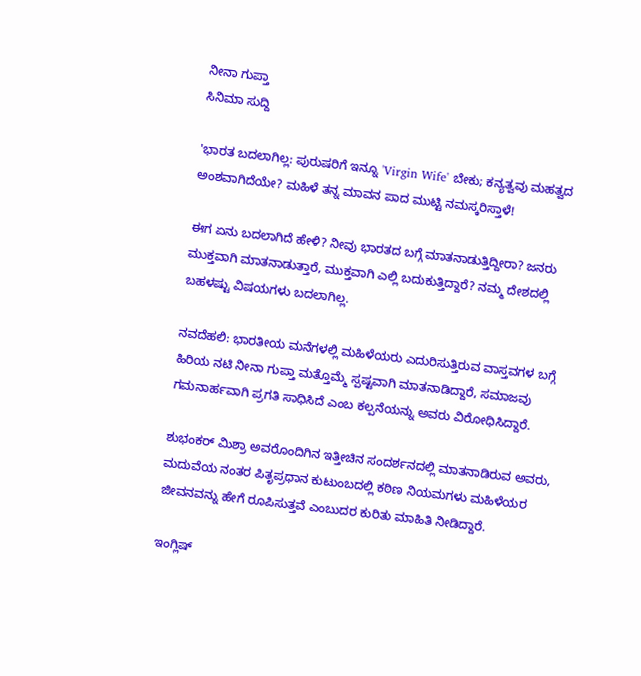ನೀನಾ ಗುಪ್ತಾ
ಸಿನಿಮಾ ಸುದ್ದಿ

'ಭಾರತ ಬದಲಾಗಿಲ್ಲ: ಪುರುಷರಿಗೆ ಇನ್ನೂ 'Virgin Wife' ಬೇಕು; ಕನ್ಯತ್ವವು ಮಹತ್ವದ ಅಂಶವಾಗಿದೆಯೇ? ಮಹಿಳೆ ತನ್ನ ಮಾವನ ಪಾದ ಮುಟ್ಟಿ ನಮಸ್ಕರಿಸ್ತಾಳೆ!

ಈಗ ಏನು ಬದಲಾಗಿದೆ ಹೇಳಿ? ನೀವು ಭಾರತದ ಬಗ್ಗೆ ಮಾತನಾಡುತ್ತಿದ್ದೀರಾ? ಜನರು ಮುಕ್ತವಾಗಿ ಮಾತನಾಡುತ್ತಾರೆ, ಮುಕ್ತವಾಗಿ ಎಲ್ಲಿ ಬದುಕುತ್ತಿದ್ದಾರೆ? ನಮ್ಮ ದೇಶದಲ್ಲಿ ಬಹಳಷ್ಟು ವಿಷಯಗಳು ಬದಲಾಗಿಲ್ಲ.

ನವದೆಹಲಿ: ಭಾರತೀಯ ಮನೆಗಳಲ್ಲಿ ಮಹಿಳೆಯರು ಎದುರಿಸುತ್ತಿರುವ ವಾಸ್ತವಗಳ ಬಗ್ಗೆ ಹಿರಿಯ ನಟಿ ನೀನಾ ಗುಪ್ತಾ ಮತ್ತೊಮ್ಮೆ ಸ್ಪಷ್ಟವಾಗಿ ಮಾತನಾಡಿದ್ದಾರೆ, ಸಮಾಜವು ಗಮನಾರ್ಹವಾಗಿ ಪ್ರಗತಿ ಸಾಧಿಸಿದೆ ಎಂಬ ಕಲ್ಪನೆಯನ್ನು ಅವರು ವಿರೋಧಿಸಿದ್ದಾರೆ.

ಶುಭಂಕರ್ ಮಿಶ್ರಾ ಅವರೊಂದಿಗಿನ ಇತ್ತೀಚಿನ ಸಂದರ್ಶನದಲ್ಲಿ ಮಾತನಾಡಿರುವ ಅವರು, ಮದುವೆಯ ನಂತರ ಪಿತೃಪ್ರಧಾನ ಕುಟುಂಬದಲ್ಲಿ ಕಠಿಣ ನಿಯಮಗಳು ಮಹಿಳೆಯರ ಜೀವನವನ್ನು ಹೇಗೆ ರೂಪಿಸುತ್ತವೆ ಎಂಬುದರ ಕುರಿತು ಮಾಹಿತಿ ನೀಡಿದ್ದಾರೆ.

ಇಂಗ್ಲಿಷ್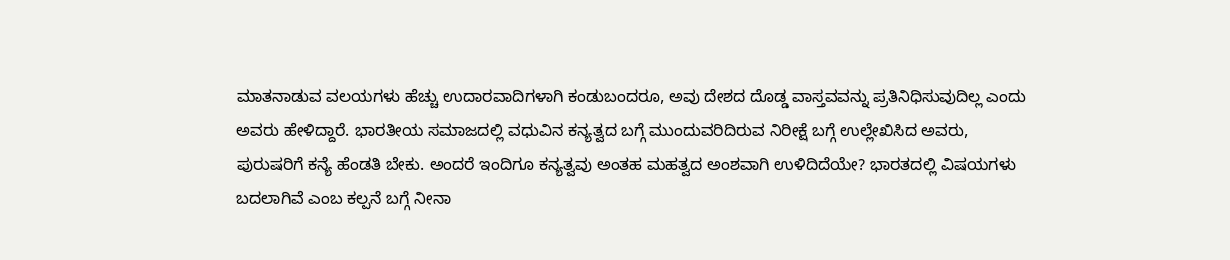ಮಾತನಾಡುವ ವಲಯಗಳು ಹೆಚ್ಚು ಉದಾರವಾದಿಗಳಾಗಿ ಕಂಡುಬಂದರೂ, ಅವು ದೇಶದ ದೊಡ್ಡ ವಾಸ್ತವವನ್ನು ಪ್ರತಿನಿಧಿಸುವುದಿಲ್ಲ ಎಂದು ಅವರು ಹೇಳಿದ್ದಾರೆ. ಭಾರತೀಯ ಸಮಾಜದಲ್ಲಿ ವಧುವಿನ ಕನ್ಯತ್ವದ ಬಗ್ಗೆ ಮುಂದುವರಿದಿರುವ ನಿರೀಕ್ಷೆ ಬಗ್ಗೆ ಉಲ್ಲೇಖಿಸಿದ ಅವರು, ಪುರುಷರಿಗೆ ಕನ್ಯೆ ಹೆಂಡತಿ ಬೇಕು. ಅಂದರೆ ಇಂದಿಗೂ ಕನ್ಯತ್ವವು ಅಂತಹ ಮಹತ್ವದ ಅಂಶವಾಗಿ ಉಳಿದಿದೆಯೇ? ಭಾರತದಲ್ಲಿ ವಿಷಯಗಳು ಬದಲಾಗಿವೆ ಎಂಬ ಕಲ್ಪನೆ ಬಗ್ಗೆ ನೀನಾ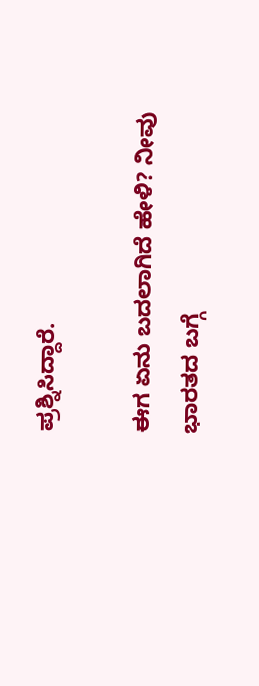ಪ್ರಶ್ನಿಸಿದ್ದಾರೆ.

ಈಗ ಏನು ಬದಲಾಗಿದೆ ಹೇಳಿ? ನೀವು ಭಾರತದ ಬಗ್ಗೆ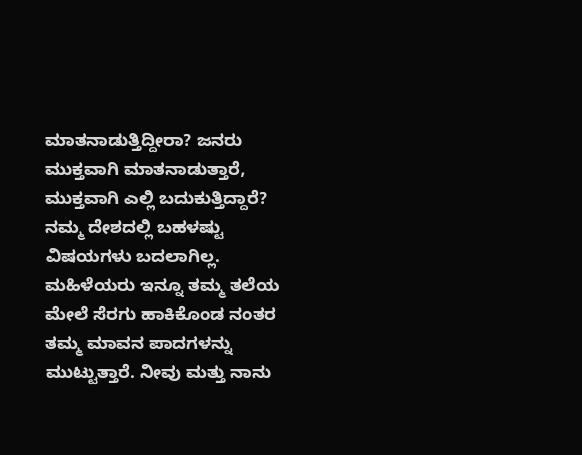ಮಾತನಾಡುತ್ತಿದ್ದೀರಾ? ಜನರು ಮುಕ್ತವಾಗಿ ಮಾತನಾಡುತ್ತಾರೆ, ಮುಕ್ತವಾಗಿ ಎಲ್ಲಿ ಬದುಕುತ್ತಿದ್ದಾರೆ? ನಮ್ಮ ದೇಶದಲ್ಲಿ ಬಹಳಷ್ಟು ವಿಷಯಗಳು ಬದಲಾಗಿಲ್ಲ. ಮಹಿಳೆಯರು ಇನ್ನೂ ತಮ್ಮ ತಲೆಯ ಮೇಲೆ ಸೆರಗು ಹಾಕಿಕೊಂಡ ನಂತರ ತಮ್ಮ ಮಾವನ ಪಾದಗಳನ್ನು ಮುಟ್ಟುತ್ತಾರೆ. ನೀವು ಮತ್ತು ನಾನು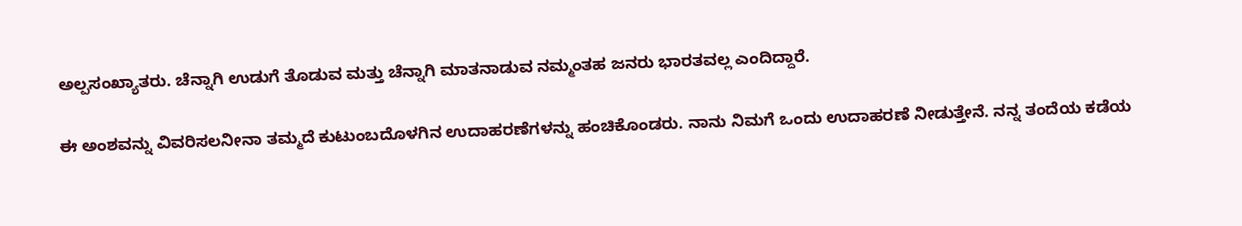ಅಲ್ಪಸಂಖ್ಯಾತರು. ಚೆನ್ನಾಗಿ ಉಡುಗೆ ತೊಡುವ ಮತ್ತು ಚೆನ್ನಾಗಿ ಮಾತನಾಡುವ ನಮ್ಮಂತಹ ಜನರು ಭಾರತವಲ್ಲ ಎಂದಿದ್ದಾರೆ.

ಈ ಅಂಶವನ್ನು ವಿವರಿಸಲನೀನಾ ತಮ್ಮದೆ ಕುಟುಂಬದೊಳಗಿನ ಉದಾಹರಣೆಗಳನ್ನು ಹಂಚಿಕೊಂಡರು. ನಾನು ನಿಮಗೆ ಒಂದು ಉದಾಹರಣೆ ನೀಡುತ್ತೇನೆ. ನನ್ನ ತಂದೆಯ ಕಡೆಯ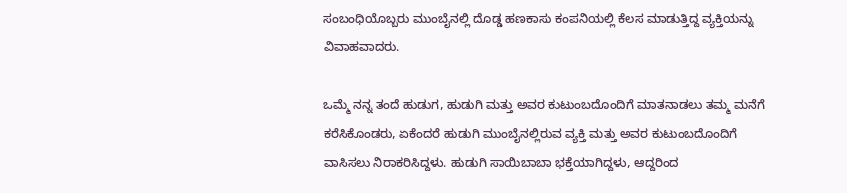ಸಂಬಂಧಿಯೊಬ್ಬರು ಮುಂಬೈನಲ್ಲಿ ದೊಡ್ಡ ಹಣಕಾಸು ಕಂಪನಿಯಲ್ಲಿ ಕೆಲಸ ಮಾಡುತ್ತಿದ್ದ ವ್ಯಕ್ತಿಯನ್ನು ವಿವಾಹವಾದರು.

ಒಮ್ಮೆ ನನ್ನ ತಂದೆ ಹುಡುಗ, ಹುಡುಗಿ ಮತ್ತು ಅವರ ಕುಟುಂಬದೊಂದಿಗೆ ಮಾತನಾಡಲು ತಮ್ಮ ಮನೆಗೆ ಕರೆಸಿಕೊಂಡರು, ಏಕೆಂದರೆ ಹುಡುಗಿ ಮುಂಬೈನಲ್ಲಿರುವ ವ್ಯಕ್ತಿ ಮತ್ತು ಅವರ ಕುಟುಂಬದೊಂದಿಗೆ ವಾಸಿಸಲು ನಿರಾಕರಿಸಿದ್ದಳು. ಹುಡುಗಿ ಸಾಯಿಬಾಬಾ ಭಕ್ತೆಯಾಗಿದ್ದಳು, ಆದ್ದರಿಂದ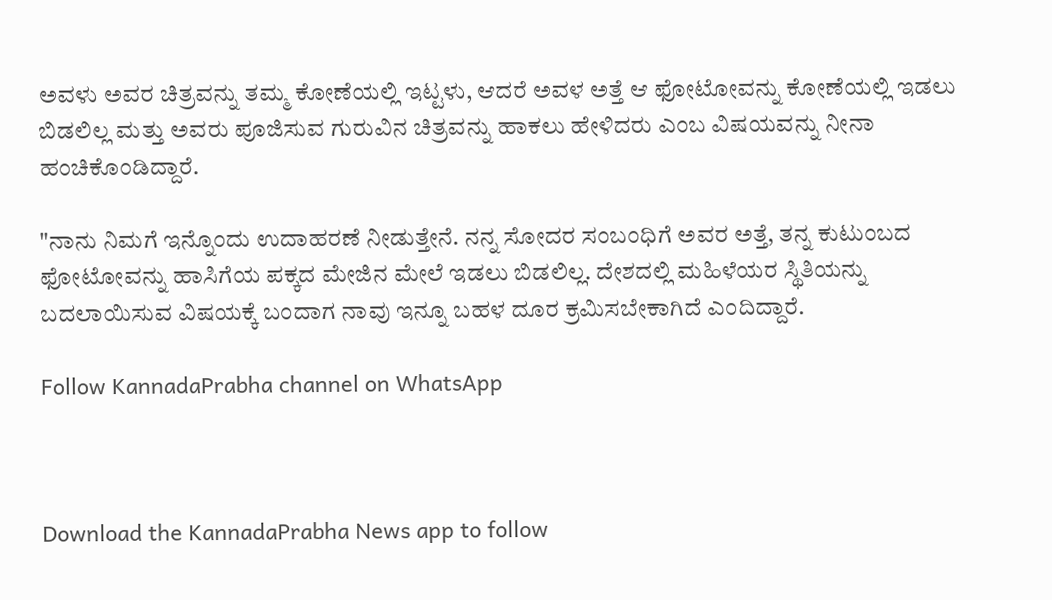ಅವಳು ಅವರ ಚಿತ್ರವನ್ನು ತಮ್ಮ ಕೋಣೆಯಲ್ಲಿ ಇಟ್ಟಳು, ಆದರೆ ಅವಳ ಅತ್ತೆ ಆ ಫೋಟೋವನ್ನು ಕೋಣೆಯಲ್ಲಿ ಇಡಲು ಬಿಡಲಿಲ್ಲ ಮತ್ತು ಅವರು ಪೂಜಿಸುವ ಗುರುವಿನ ಚಿತ್ರವನ್ನು ಹಾಕಲು ಹೇಳಿದರು ಎಂಬ ವಿಷಯವನ್ನು ನೀನಾ ಹಂಚಿಕೊಂಡಿದ್ದಾರೆ.

"ನಾನು ನಿಮಗೆ ಇನ್ನೊಂದು ಉದಾಹರಣೆ ನೀಡುತ್ತೇನೆ. ನನ್ನ ಸೋದರ ಸಂಬಂಧಿಗೆ ಅವರ ಅತ್ತೆ, ತನ್ನ ಕುಟುಂಬದ ಫೋಟೋವನ್ನು ಹಾಸಿಗೆಯ ಪಕ್ಕದ ಮೇಜಿನ ಮೇಲೆ ಇಡಲು ಬಿಡಲಿಲ್ಲ. ದೇಶದಲ್ಲಿ ಮಹಿಳೆಯರ ಸ್ಥಿತಿಯನ್ನು ಬದಲಾಯಿಸುವ ವಿಷಯಕ್ಕೆ ಬಂದಾಗ ನಾವು ಇನ್ನೂ ಬಹಳ ದೂರ ಕ್ರಮಿಸಬೇಕಾಗಿದೆ ಎಂದಿದ್ದಾರೆ.

Follow KannadaPrabha channel on WhatsApp



Download the KannadaPrabha News app to follow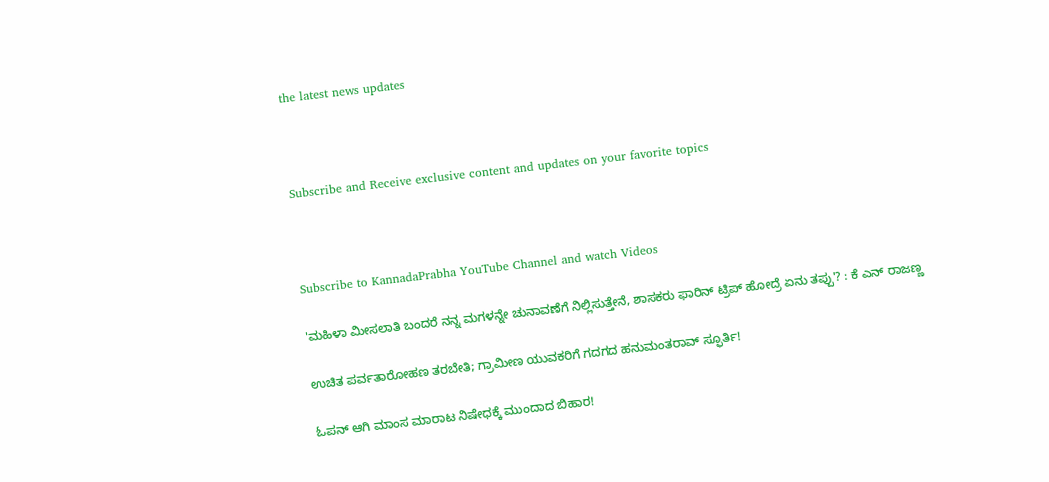the latest news updates



Subscribe and Receive exclusive content and updates on your favorite topics



Subscribe to KannadaPrabha YouTube Channel and watch Videos

'ಮಹಿಳಾ ಮೀಸಲಾತಿ ಬಂದರೆ ನನ್ನ ಮಗಳನ್ನೇ ಚುನಾವಣೆಗೆ ನಿಲ್ಲಿಸುತ್ತೇನೆ, ಶಾಸಕರು ಫಾರಿನ್ ಟ್ರಿಪ್ ಹೋದ್ರೆ ಏನು ತಪ್ಪು'? : ಕೆ ಎನ್ ರಾಜಣ್ಣ

ಉಚಿತ ಪರ್ವತಾರೋಹಣ ತರಬೇತಿ; ಗ್ರಾಮೀಣ ಯುವಕರಿಗೆ ಗದಗದ ಹನುಮಂತರಾವ್ ಸ್ಫೂರ್ತಿ!

ಓಪನ್ ಆಗಿ ಮಾಂಸ ಮಾರಾಟ ನಿಷೇಧಕ್ಕೆ ಮುಂದಾದ ಬಿಹಾರ!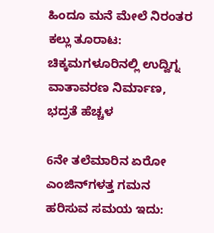ಹಿಂದೂ ಮನೆ ಮೇಲೆ ನಿರಂತರ ಕಲ್ಲು ತೂರಾಟ: ಚಿಕ್ಕಮಗಳೂರಿನಲ್ಲಿ ಉದ್ವಿಗ್ನ ವಾತಾವರಣ ನಿರ್ಮಾಣ, ಭದ್ರತೆ ಹೆಚ್ಚಳ

6ನೇ ತಲೆಮಾರಿನ ಏರೋ ಎಂಜಿನ್‌ಗಳತ್ತ ಗಮನ ಹರಿಸುವ ಸಮಯ ಇದು: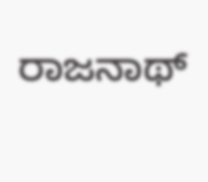ರಾಜನಾಥ್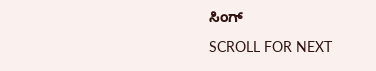ಸಿಂಗ್

SCROLL FOR NEXT